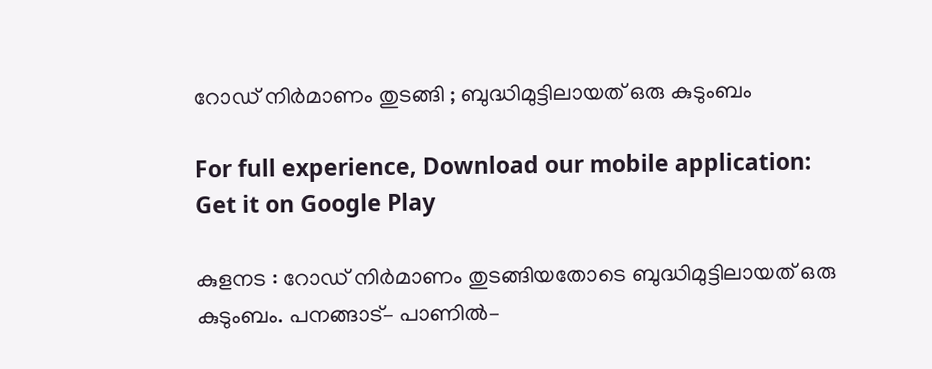റോഡ്‌ നിര്‍മാണം തുടങ്ങി ; ബുദ്ധിമുട്ടിലായത് ഒരു കുടുംബം

For full experience, Download our mobile application:
Get it on Google Play

കുളനട : റോഡ്‌ നിര്‍മാണം തുടങ്ങിയതോടെ ബുദ്ധിമുട്ടിലായത് ഒരു കുടുംബം. പനങ്ങാട്– പാണിൽ–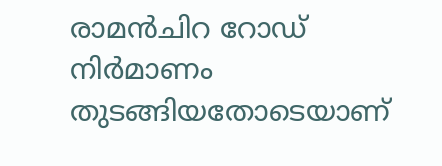രാമൻചിറ റോഡ് നിർമാണം തുടങ്ങിയതോടെയാണ്‌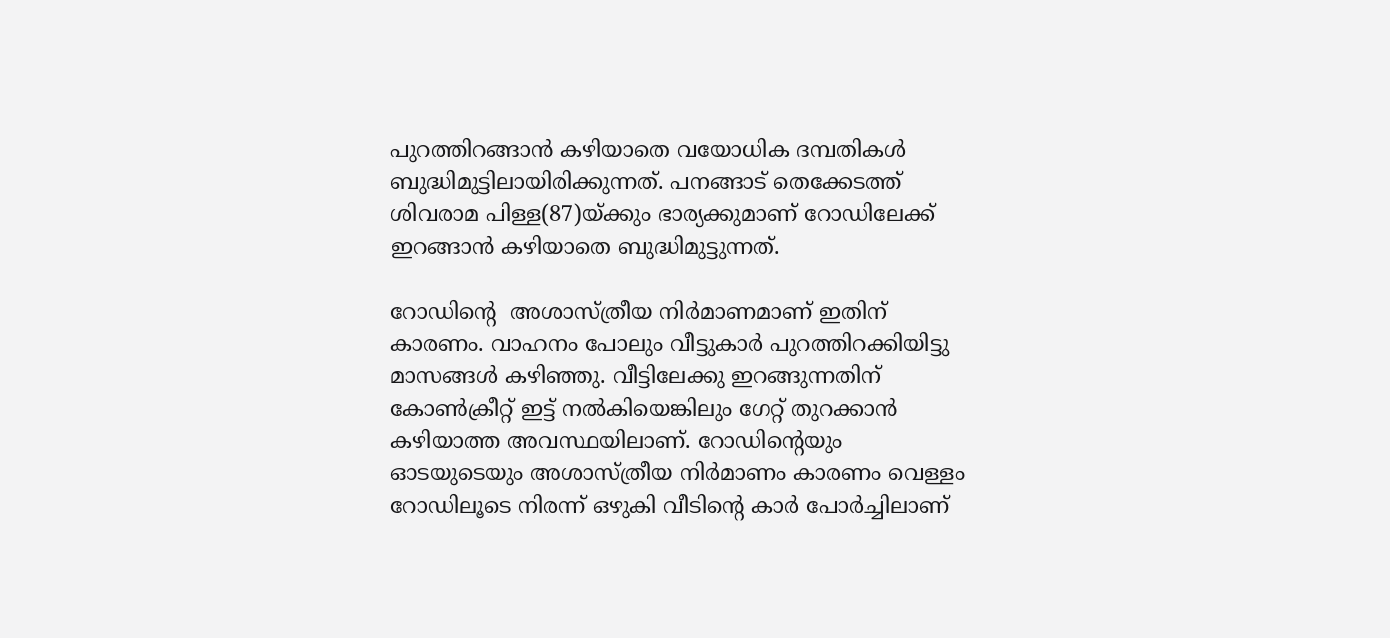പുറത്തിറങ്ങാൻ കഴിയാതെ വയോധിക ദമ്പതികൾ ബുദ്ധിമുട്ടിലായിരിക്കുന്നത്. പനങ്ങാട് തെക്കേടത്ത് ശിവരാമ പിള്ള(87)യ്ക്കും ഭാര്യക്കുമാണ് റോഡിലേക്ക് ഇറങ്ങാൻ കഴിയാതെ ബുദ്ധിമുട്ടുന്നത്.

റോഡിന്‍റെ  അശാസ്ത്രീയ നിർമാണമാണ് ഇതിന് കാരണം. വാഹനം പോലും വീട്ടുകാർ പുറത്തിറക്കിയിട്ടു മാസങ്ങൾ കഴിഞ്ഞു. വീട്ടിലേക്കു ഇറങ്ങുന്നതിന് കോൺക്രീറ്റ് ഇട്ട് നൽകിയെങ്കിലും ഗേറ്റ് തുറക്കാൻ കഴിയാത്ത അവസ്ഥയിലാണ്. റോഡിന്റെയും ഓടയുടെയും അശാസ്ത്രീയ നിർമാണം കാരണം വെള്ളം റോഡിലൂടെ നിരന്ന് ഒഴുകി വീടിന്‍റെ കാർ പോർച്ചിലാണ്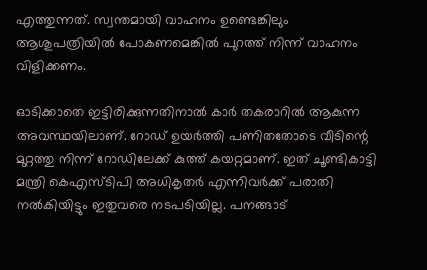എത്തുന്നത്. സ്വന്തമായി വാഹനം ഉണ്ടെങ്കിലും ആശുപത്രിയിൽ പോകണമെങ്കിൽ പുറത്ത് നിന്ന് വാഹനം വിളിക്കണം.

ഓടിക്കാതെ ഇട്ടിരിക്കുന്നതിനാൽ കാർ തകരാറിൽ ആകുന്ന അവസ്ഥയിലാണ്. റോഡ് ഉയർത്തി പണിതതോടെ വീടിന്റെ മുറ്റത്തു നിന്ന് റോഡിലേക്ക് കുത്ത് കയറ്റമാണ്. ഇത് ചൂണ്ടികാട്ടി മന്ത്രി കെഎസ്ടിപി അധികൃതർ എന്നിവർക്ക് പരാതി നൽകിയിട്ടും ഇതുവരെ നടപടിയില്ല. പനങ്ങാട്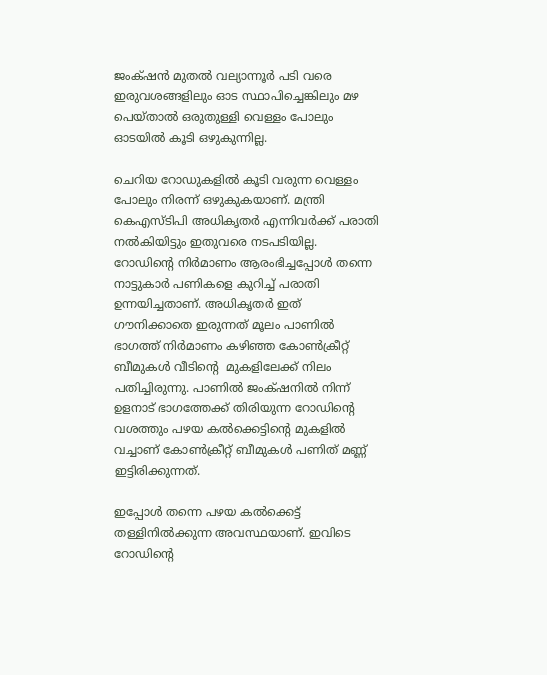ജംക്‌ഷൻ മുതൽ വല്യാന്നൂർ പടി വരെ ഇരുവശങ്ങളിലും ഓട സ്ഥാപിച്ചെങ്കിലും മഴ പെയ്താൽ ഒരുതുള്ളി വെള്ളം പോലും ഓടയിൽ കൂടി ഒഴുകുന്നില്ല.

ചെറിയ റോഡുകളിൽ കൂടി വരുന്ന വെള്ളം പോലും നിരന്ന് ഒഴുകുകയാണ്. മന്ത്രി കെഎസ്ടിപി അധികൃതർ എന്നിവർക്ക് പരാതി നൽകിയിട്ടും ഇതുവരെ നടപടിയില്ല. റോഡിന്റെ നിർമാണം ആരംഭിച്ചപ്പോൾ തന്നെ നാട്ടുകാർ പണികളെ കുറിച്ച് പരാതി ഉന്നയിച്ചതാണ്. അധികൃതർ ഇത് ഗൗനിക്കാതെ ഇരുന്നത് മൂലം പാണിൽ ഭാഗത്ത് നിർമാണം കഴിഞ്ഞ കോൺക്രീറ്റ് ബീമുകൾ വീടിന്‍റെ  മുകളിലേക്ക് നിലം പതിച്ചിരുന്നു. പാണിൽ ജംക്‌ഷനിൽ നിന്ന് ഉളനാട് ഭാഗത്തേക്ക് തിരിയുന്ന റോഡിന്‍റെ  വശത്തും പഴയ കൽക്കെട്ടിന്റെ മുകളിൽ വച്ചാണ് കോൺക്രീറ്റ് ബീമുകൾ പണിത് മണ്ണ് ഇട്ടിരിക്കുന്നത്.

ഇപ്പോൾ തന്നെ പഴയ കൽക്കെട്ട് തള്ളിനിൽക്കുന്ന അവസ്ഥയാണ്. ഇവിടെ റോഡിന്റെ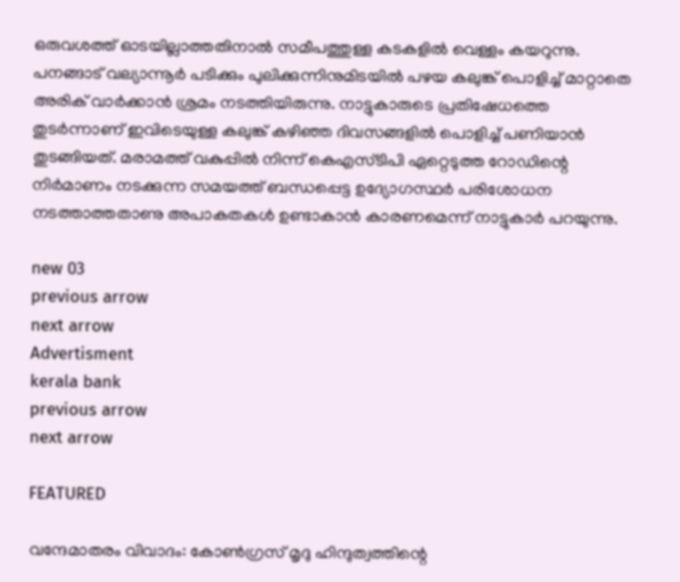ഒരുവശത്ത് ഓടയില്ലാത്തതിനാൽ സമീപത്തുള്ള കടകളിൽ വെള്ളം കയറുന്നു. പനങ്ങാട് വല്യാന്നൂർ പടിക്കും പുലിക്കുന്നിനുമിടയിൽ പഴയ കലുങ്ക് പൊളിച്ച് മാറ്റാതെ അരിക് വാർക്കാൻ ശ്രമം നടത്തിയിരുന്നു. നാട്ടുകാരുടെ പ്രതിഷേധത്തെ തുടർന്നാണ് ഇവിടെയുള്ള കലുങ്ക് കഴിഞ്ഞ ദിവസങ്ങളിൽ പൊളിച്ച് പണിയാൻ തുടങ്ങിയത്. മരാമത്ത് വകുപ്പിൽ നിന്ന് കെഎസ്ടിപി ഏറ്റെടുത്ത റോഡിന്റെ നിർമാണം നടക്കുന്ന സമയത്ത് ബന്ധപ്പെട്ട ഉദ്യോഗസ്ഥർ പരിശോധന നടത്താത്തതാണു അപാകതകൾ ഉണ്ടാകാൻ കാരണമെന്ന് നാട്ടുകാർ പറയുന്നു.

new 03
previous arrow
next arrow
Advertisment
kerala bank
previous arrow
next arrow

FEATURED

വന്ദേമാതരം വിവാദം: കോൺഗ്രസ് മൃദു ഹിന്ദുത്വത്തിന്റെ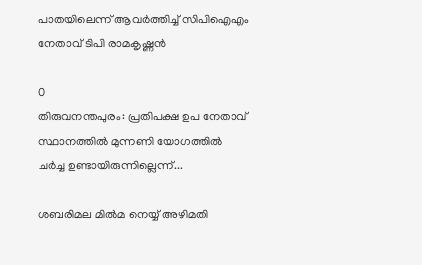പാതയിലെന്ന് ആവർത്തിച്ച് സിപിഐഎം നേതാവ് ടിപി രാമകൃഷ്ണൻ

0
തിരുവനന്തപുരം: പ്രതിപക്ഷ ഉപ നേതാവ് സ്ഥാനത്തില്‍ മുന്നണി യോഗത്തില്‍ ചര്‍ച്ച ഉണ്ടായിരുന്നില്ലെന്ന്...

ശബരിമല മിൽമ നെയ്യ് അഴിമതി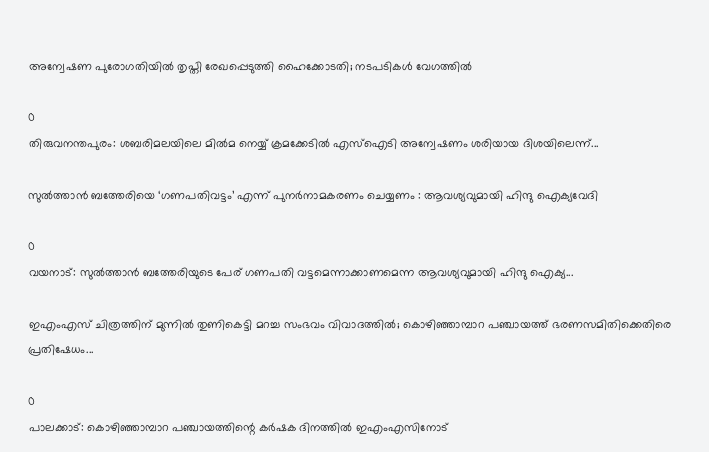അന്വേഷണ പുരോഗതിയിൽ തൃപ്തി രേഖപ്പെടുത്തി ഹൈക്കോടതി; നടപടികൾ വേഗത്തിൽ

0
തിരുവനന്തപുരം: ശബരിമലയിലെ മില്‍മ നെയ്യ് ക്രമക്കേടിൽ എസ്ഐടി അന്വേഷണം ശരിയായ ദിശയിലെന്ന്...

സുൽത്താൻ ബത്തേരിയെ ‘ഗണപതിവട്ടം’ എന്ന് പുനർനാമകരണം ചെയ്യണം : ആവശ്യവുമായി ഹിന്ദു ഐക്യവേദി

0
വയനാട്: സുല്‍ത്താന്‍ ബത്തേരിയുടെ പേര് ഗണപതി വട്ടമെന്നാക്കാണമെന്ന ആവശ്യവുമായി ഹിന്ദു ഐക്യ...

ഇഎംഎസ് ചിത്രത്തിന് മുന്നിൽ തുണികെട്ടി മറച്ച സംഭവം വിവാദത്തിൽ; കൊഴിഞ്ഞാമ്പാറ പഞ്ചായത്ത് ഭരണസമിതിക്കെതിരെ പ്രതിഷേധം...

0
പാലക്കാട്: കൊഴിഞ്ഞാമ്പാറ പഞ്ചായത്തിന്റെ കര്‍ഷക ദിനത്തില്‍ ഇഎംഎസിനോട്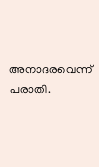അനാദരവെന്ന് പരാതി.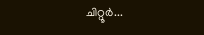ചിറ്റൂര്‍...